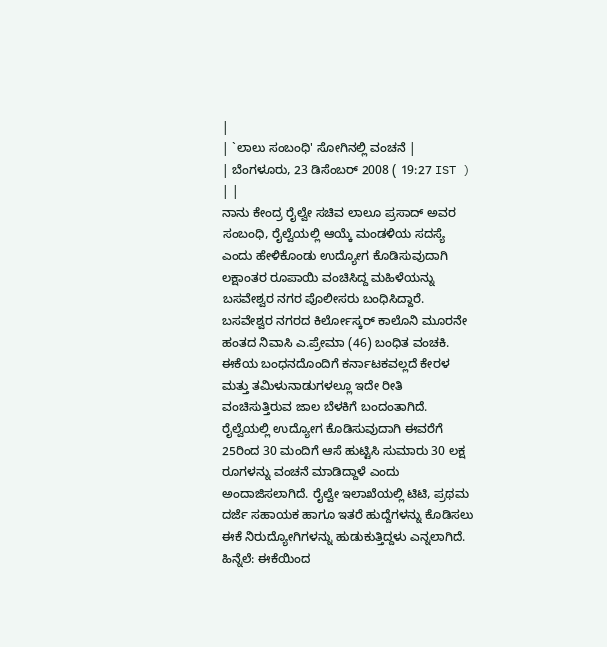|
| `ಲಾಲು ಸಂಬಂಧಿ' ಸೋಗಿನಲ್ಲಿ ವಂಚನೆ |
| ಬೆಂಗಳೂರು, 23 ಡಿಸೆಂಬರ್ 2008 ( 19:27 IST ) | |
ನಾನು ಕೇಂದ್ರ ರೈಲ್ವೇ ಸಚಿವ ಲಾಲೂ ಪ್ರಸಾದ್ ಅವರ ಸಂಬಂಧಿ, ರೈಲ್ವೆಯಲ್ಲಿ ಆಯ್ಕೆ ಮಂಡಳಿಯ ಸದಸ್ಯೆ ಎಂದು ಹೇಳಿಕೊಂಡು ಉದ್ಯೋಗ ಕೊಡಿಸುವುದಾಗಿ ಲಕ್ಷಾಂತರ ರೂಪಾಯಿ ವಂಚಿಸಿದ್ದ ಮಹಿಳೆಯನ್ನು ಬಸವೇಶ್ವರ ನಗರ ಪೊಲೀಸರು ಬಂಧಿಸಿದ್ದಾರೆ.
ಬಸವೇಶ್ವರ ನಗರದ ಕಿರ್ಲೋಸ್ಕರ್ ಕಾಲೊನಿ ಮೂರನೇ ಹಂತದ ನಿವಾಸಿ ಎ.ಪ್ರೇಮಾ (46) ಬಂಧಿತ ವಂಚಕಿ. ಈಕೆಯ ಬಂಧನದೊಂದಿಗೆ ಕರ್ನಾಟಕವಲ್ಲದೆ ಕೇರಳ ಮತ್ತು ತಮಿಳುನಾಡುಗಳಲ್ಲೂ ಇದೇ ರೀತಿ ವಂಚಿಸುತ್ತಿರುವ ಜಾಲ ಬೆಳಕಿಗೆ ಬಂದಂತಾಗಿದೆ.
ರೈಲ್ವೆಯಲ್ಲಿ ಉದ್ಯೋಗ ಕೊಡಿಸುವುದಾಗಿ ಈವರೆಗೆ 25ರಿಂದ 30 ಮಂದಿಗೆ ಆಸೆ ಹುಟ್ಟಿಸಿ ಸುಮಾರು 30 ಲಕ್ಷ ರೂಗಳನ್ನು ವಂಚನೆ ಮಾಡಿದ್ದಾಳೆ ಎಂದು ಅಂದಾಜಿಸಲಾಗಿದೆ. ರೈಲ್ವೇ ಇಲಾಖೆಯಲ್ಲಿ ಟಿಟಿ, ಪ್ರಥಮ ದರ್ಜೆ ಸಹಾಯಕ ಹಾಗೂ ಇತರೆ ಹುದ್ದೆಗಳನ್ನು ಕೊಡಿಸಲು ಈಕೆ ನಿರುದ್ಯೋಗಿಗಳನ್ನು ಹುಡುಕುತ್ತಿದ್ದಳು ಎನ್ನಲಾಗಿದೆ.
ಹಿನ್ನೆಲೆ: ಈಕೆಯಿಂದ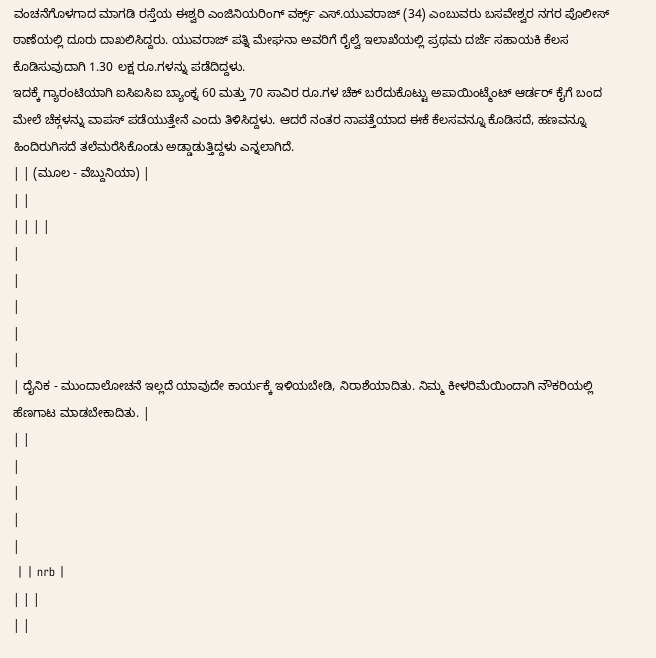ವಂಚನೆಗೊಳಗಾದ ಮಾಗಡಿ ರಸ್ತೆಯ ಈಶ್ವರಿ ಎಂಜಿನಿಯರಿಂಗ್ ವರ್ಕ್ಸ್ ಎಸ್.ಯುವರಾಜ್ (34) ಎಂಬುವರು ಬಸವೇಶ್ವರ ನಗರ ಪೊಲೀಸ್ ಠಾಣೆಯಲ್ಲಿ ದೂರು ದಾಖಲಿಸಿದ್ದರು. ಯುವರಾಜ್ ಪತ್ನಿ ಮೇಘನಾ ಅವರಿಗೆ ರೈಲ್ವೆ ಇಲಾಖೆಯಲ್ಲಿ ಪ್ರಥಮ ದರ್ಜೆ ಸಹಾಯಕಿ ಕೆಲಸ ಕೊಡಿಸುವುದಾಗಿ 1.30 ಲಕ್ಷ ರೂ.ಗಳನ್ನು ಪಡೆದಿದ್ದಳು.
ಇದಕ್ಕೆ ಗ್ಯಾರಂಟಿಯಾಗಿ ಐಸಿಐಸಿಐ ಬ್ಯಾಂಕ್ನ 60 ಮತ್ತು 70 ಸಾವಿರ ರೂ.ಗಳ ಚೆಕ್ ಬರೆದುಕೊಟ್ಟು ಅಪಾಯಿಂಟ್ಮೆಂಟ್ ಆರ್ಡರ್ ಕೈಗೆ ಬಂದ ಮೇಲೆ ಚೆಕ್ಗಳನ್ನು ವಾಪಸ್ ಪಡೆಯುತ್ತೇನೆ ಎಂದು ತಿಳಿಸಿದ್ದಳು. ಆದರೆ ನಂತರ ನಾಪತ್ತೆಯಾದ ಈಕೆ ಕೆಲಸವನ್ನೂ ಕೊಡಿಸದೆ, ಹಣವನ್ನೂ ಹಿಂದಿರುಗಿಸದೆ ತಲೆಮರೆಸಿಕೊಂಡು ಅಡ್ಡಾಡುತ್ತಿದ್ದಳು ಎನ್ನಲಾಗಿದೆ.
| | (ಮೂಲ - ವೆಬ್ದುನಿಯಾ) |
| |
| | | |
|
|
|
|
|
| ದೈನಿಕ - ಮುಂದಾಲೋಚನೆ ಇಲ್ಲದೆ ಯಾವುದೇ ಕಾರ್ಯಕ್ಕೆ ಇಳಿಯಬೇಡಿ, ನಿರಾಶೆಯಾದಿತು. ನಿಮ್ಮ ಕೀಳರಿಮೆಯಿಂದಾಗಿ ನೌಕರಿಯಲ್ಲಿ ಹೆಣಗಾಟ ಮಾಡಬೇಕಾದಿತು. |
| |
|
|
|
|
 | | nrb |
| | |
| |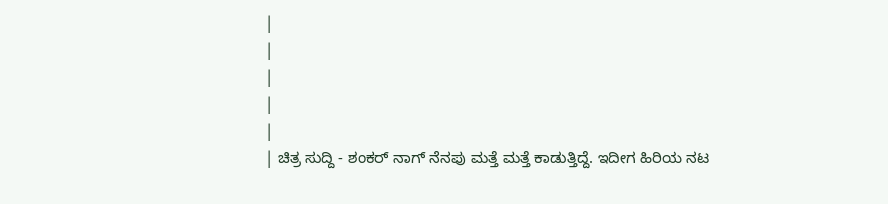|
|
|
|
|
| ಚಿತ್ರ ಸುದ್ದಿ - ಶಂಕರ್ ನಾಗ್ ನೆನಪು ಮತ್ತೆ ಮತ್ತೆ ಕಾಡುತ್ತಿದ್ದೆ. ಇದೀಗ ಹಿರಿಯ ನಟ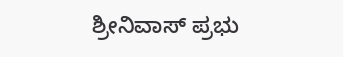ಶ್ರೀನಿವಾಸ್ ಪ್ರಭು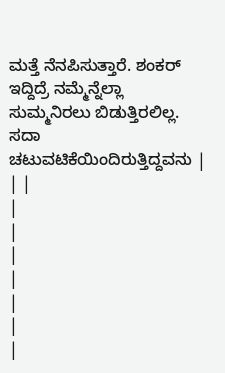ಮತ್ತೆ ನೆನಪಿಸುತ್ತಾರೆ. ಶಂಕರ್ ಇದ್ದಿದ್ರೆ ನಮ್ಮೆನ್ನೆಲ್ಲಾ ಸುಮ್ಮನಿರಲು ಬಿಡುತ್ತಿರಲಿಲ್ಲ. ಸದಾ ಚಟುವಟಿಕೆಯಿಂದಿರುತ್ತಿದ್ದವನು |
| |
|
|
|
|
|
|
|